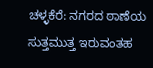ಚಳ್ಳಕೆರೆ: ನಗರದ ಠಾಣೆಯ ಸುತ್ತಮುತ್ತ ಇರುವಂತಹ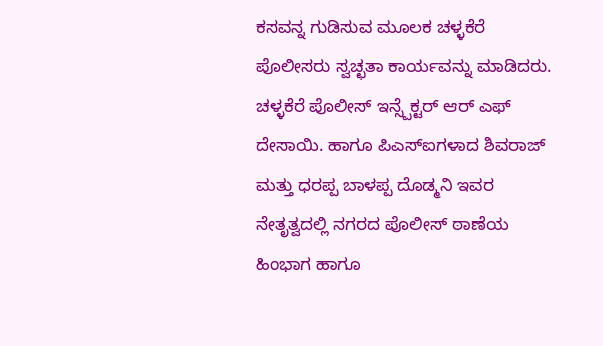ಕಸವನ್ನ ಗುಡಿಸುವ ಮೂಲಕ ಚಳ್ಳಕೆರೆ ಪೊಲೀಸರು ಸ್ವಚ್ಛತಾ ಕಾರ್ಯವನ್ನು ಮಾಡಿದರು.
ಚಳ್ಳಕೆರೆ ಪೊಲೀಸ್ ಇನ್ಸ್ಪೆಕ್ಟರ್ ಆರ್ ಎಫ್ ದೇಸಾಯಿ. ಹಾಗೂ ಪಿಎಸ್ಐಗಳಾದ ಶಿವರಾಜ್ ಮತ್ತು ಧರಪ್ಪ ಬಾಳಪ್ಪ ದೊಡ್ಮನಿ ಇವರ ನೇತೃತ್ವದಲ್ಲಿ ನಗರದ ಪೊಲೀಸ್ ಠಾಣೆಯ ಹಿಂಭಾಗ ಹಾಗೂ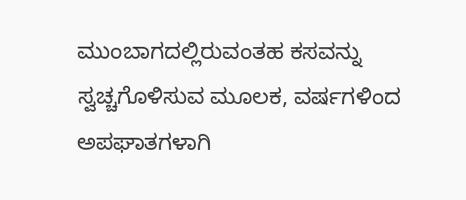ಮುಂಬಾಗದಲ್ಲಿರುವಂತಹ ಕಸವನ್ನು ಸ್ವಚ್ಚಗೊಳಿಸುವ ಮೂಲಕ, ವರ್ಷಗಳಿಂದ ಅಪಘಾತಗಳಾಗಿ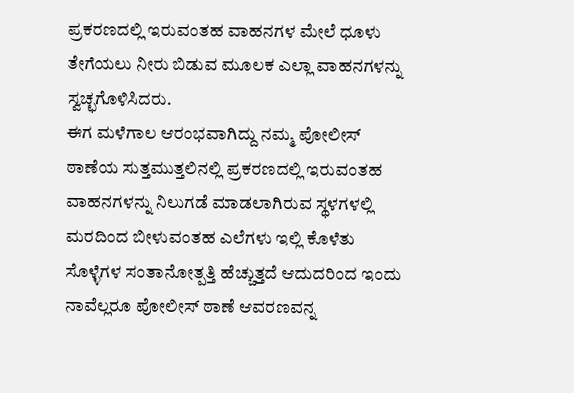ಪ್ರಕರಣದಲ್ಲಿ ಇರುವಂತಹ ವಾಹನಗಳ ಮೇಲೆ ಧೂಳು ತೇಗೆಯಲು ನೀರು ಬಿಡುವ ಮೂಲಕ ಎಲ್ಲಾ ವಾಹನಗಳನ್ನು ಸ್ವಚ್ಛಗೊಳಿಸಿದರು.
ಈಗ ಮಳೆಗಾಲ ಆರಂಭವಾಗಿದ್ದು ನಮ್ಮ ಪೋಲೀಸ್ ಠಾಣೆಯ ಸುತ್ತಮುತ್ತಲಿನಲ್ಲಿ ಪ್ರಕರಣದಲ್ಲಿ ಇರುವಂತಹ ವಾಹನಗಳನ್ನು ನಿಲುಗಡೆ ಮಾಡಲಾಗಿರುವ ಸ್ಥಳಗಳಲ್ಲಿ ಮರದಿಂದ ಬೀಳುವಂತಹ ಎಲೆಗಳು ಇಲ್ಲಿ ಕೊಳೆತು ಸೊಳ್ಳೆಗಳ ಸಂತಾನೋತ್ಪತ್ತಿ ಹೆಚ್ಚುತ್ತದೆ ಆದುದರಿಂದ ಇಂದು ನಾವೆಲ್ಲರೂ ಪೋಲೀಸ್ ಠಾಣೆ ಆವರಣವನ್ನ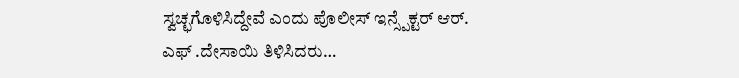ಸ್ವಚ್ಛಗೊಳಿಸಿದ್ದೇವೆ ಎಂದು ಪೊಲೀಸ್ ಇನ್ಸ್ಪೆಕ್ಟರ್ ಆರ್. ಎಫ್ .ದೇಸಾಯಿ ತಿಳಿಸಿದರು…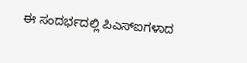ಈ ಸಂದರ್ಭದಲ್ಲಿ ಪಿಎಸ್ಐಗಳಾದ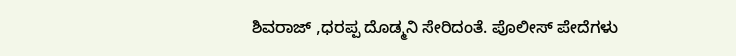ಶಿವರಾಜ್ ,ಧರಪ್ಪ ದೊಡ್ಮನಿ ಸೇರಿದಂತೆ. ಪೊಲೀಸ್ ಪೇದೆಗಳು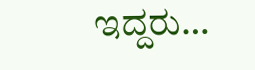ಇದ್ದರು…